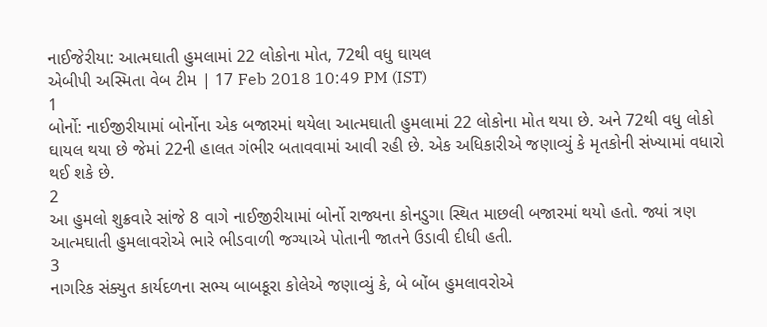નાઈજેરીયા: આત્મઘાતી હુમલામાં 22 લોકોના મોત, 72થી વધુ ઘાયલ
એબીપી અસ્મિતા વેબ ટીમ | 17 Feb 2018 10:49 PM (IST)
1
બોર્નો: નાઈજીરીયામાં બોર્નોના એક બજારમાં થયેલા આત્મઘાતી હુમલામાં 22 લોકોના મોત થયા છે. અને 72થી વધુ લોકો ઘાયલ થયા છે જેમાં 22ની હાલત ગંભીર બતાવવામાં આવી રહી છે. એક અધિકારીએ જણાવ્યું કે મૃતકોની સંખ્યામાં વધારો થઈ શકે છે.
2
આ હુમલો શુક્રવારે સાંજે 8 વાગે નાઈજીરીયામાં બોર્નો રાજ્યના કોનડુગા સ્થિત માછલી બજારમાં થયો હતો. જ્યાં ત્રણ આત્મઘાતી હુમલાવરોએ ભારે ભીડવાળી જગ્યાએ પોતાની જાતને ઉડાવી દીધી હતી.
3
નાગરિક સંક્યુત કાર્યદળના સભ્ય બાબકૂરા કોલેએ જણાવ્યું કે, બે બોંબ હુમલાવરોએ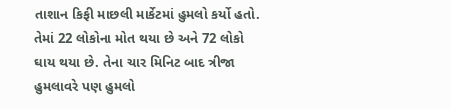તાશાન કિફી માછલી માર્કેટમાં હુમલો કર્યો હતો. તેમાં 22 લોકોના મોત થયા છે અને 72 લોકો ઘાય થયા છે. તેના ચાર મિનિટ બાદ ત્રીજા હુમલાવરે પણ હુમલો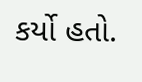કર્યો હતો.